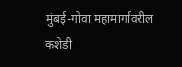मुंबई-गोवा महामार्गावरील कशेडी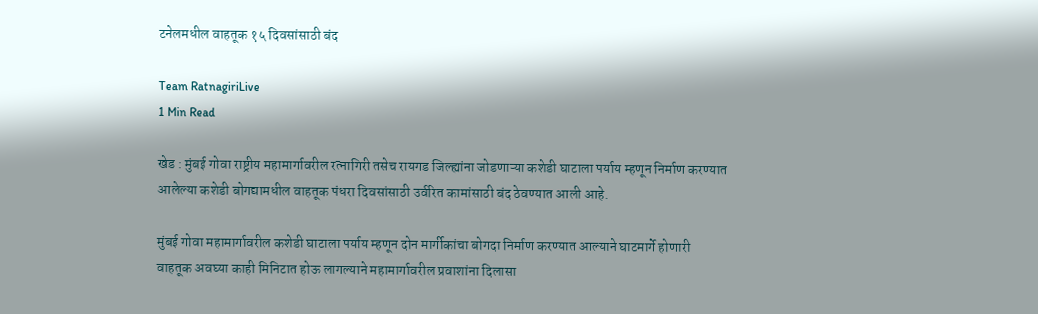टनेलमधील वाहतूक १५ दिवसांसाठी बंद

Team RatnagiriLive
1 Min Read

खेड : मुंबई गोवा राष्ट्रीय महामार्गावरील रत्नागिरी तसेच रायगड जिल्ह्यांना जोडणाऱ्या कशेडी घाटाला पर्याय म्हणून निर्माण करण्यात आलेल्या कशेडी बोगद्यामधील वाहतूक पंधरा दिवसांसाठी उर्वरित कामांसाठी बंद ठेवण्यात आली आहे.

मुंबई गोवा महामार्गावरील कशेडी घाटाला पर्याय म्हणून दोन मार्गीकांचा बोगदा निर्माण करण्यात आल्याने घाटमार्गे होणारी वाहतूक अवघ्या काही मिनिटात होऊ लागल्याने महामार्गावरील प्रवाशांना दिलासा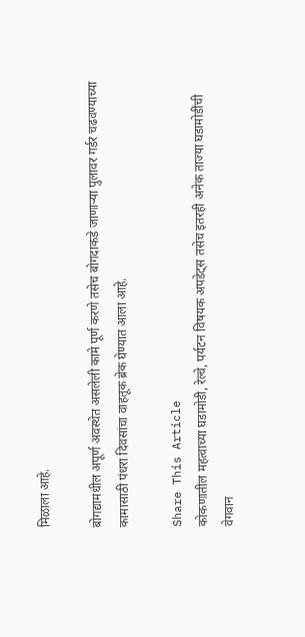मिळाला आहे.

बोगद्यामधील अपूर्ण अवस्थेत असलेली कामे पूर्ण करणे तसेच बोगदाकडे जाणाऱ्या पुलावर गर्डर चढवण्याच्या कामासाठी पंधरा दिवसांचा वाहतूक ब्रेक घेण्यात आला आहे.

Share This Article
कोकणातील महत्वाच्या घडामोडी, रेल्वे, पर्यटन विषयक अपडेट्स तसेच इतरही अनेक ताज्या घडामोडींची वेगवान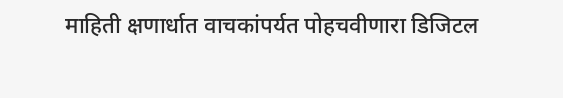माहिती क्षणार्धात वाचकांपर्यत पोहचवीणारा डिजिटल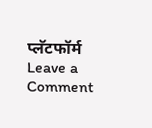प्लॅटफॉर्म
Leave a Comment